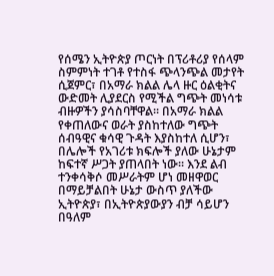የሰሜን ኢትዮጵያ ጦርነት በፕሪቶሪያ የሰላም ስምምነት ተገቶ የተስፋ ጭላንጭል መታየት ሲጀምር፣ በአማራ ክልል ሌላ ዙር ዕልቂትና ውድመት ሊያደርስ የሚችል ግጭት መነሳቱ ብዙዎችን ያሳስባቸዋል፡፡ በአማራ ክልል የቀጠለውና ወራት ያስከተለው ግጭት ሰብዓዊና ቁሳዊ ጉዳት እያስከተለ ሲሆን፣ በሌሎች የአገሪቱ ክፍሎች ያለው ሁኔታም ከፍተኛ ሥጋት ያጠላበት ነው፡፡ እንደ ልብ ተንቀሳቅሶ መሥራትም ሆነ መዘዋወር በማይቻልበት ሁኔታ ውስጥ ያለችው ኢትዮጵያ፣ በኢትዮጵያውያን ብቻ ሳይሆን በዓለም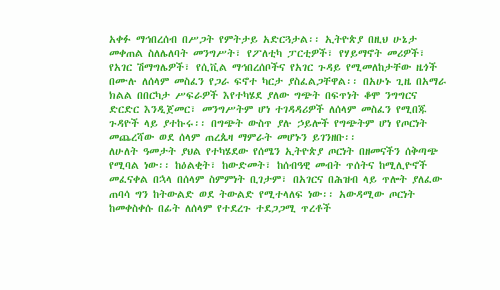አቀፉ ማኅበረሰብ በሥጋት የምትታይ አድርጓታል፡፡ ኢትዮጵያ በዚህ ሁኔታ መቀጠል ስለሌለባት መንግሥት፣ የፖለቲካ ፓርቲዎች፣ የሃይማኖት መሪዎች፣ የአገር ሽማግሌዎች፣ የሲቪል ማኅበረሰቦችና የአገር ጉዳይ የሚመለከታቸው ዜጎች በሙሉ ለሰላም መስፈን የጋራ ፍኖተ ካርታ ያስፈልጋቸዋል፡፡ በአሁኑ ጊዜ በአማራ ክልል በበርካታ ሥፍራዎች እየተካሄደ ያለው ግጭት በፍጥነት ቆሞ ንግግርና ድርድር እንዲጀመር፣ መንግሥትም ሆነ ተገዳዳሪዎች ለሰላም መስፈን የሚበጁ ጉዳዮች ላይ ያተኩሩ፡፡ በግጭት ውስጥ ያሉ ኃይሎች የግጭትም ሆነ የጦርነት መጨረሻው ወደ ሰላም ጠረጴዛ ማምራት መሆኑን ይገንዘቡ፡፡
ለሁለት ዓመታት ያህል የተካሄደው የሰሜን ኢትዮጵያ ጦርነት በዘመናችን ሰቅጣጭ የሚባል ነው፡፡ ከዕልቂት፣ ከውድመት፣ ከሰብዓዊ መብት ጥሰትና ከሚሊዮኖች መፈናቀል በኋላ በሰላም ስምምነት ቢገታም፣ በአገርና በሕዝብ ላይ ጥሎት ያለፈው ጠባሳ ግን ከትውልድ ወደ ትውልድ የሚተላለፍ ነው፡፡ አውዳሚው ጦርነት ከመቀስቀሱ በፊት ለሰላም የተደረጉ ተደጋጋሚ ጥረቶች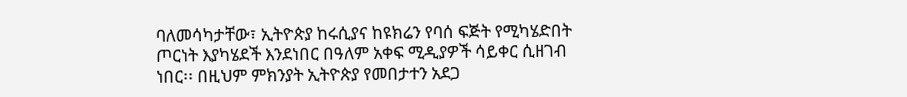ባለመሳካታቸው፣ ኢትዮጵያ ከሩሲያና ከዩክሬን የባሰ ፍጅት የሚካሄድበት ጦርነት እያካሄደች እንደነበር በዓለም አቀፍ ሚዲያዎች ሳይቀር ሲዘገብ ነበር፡፡ በዚህም ምክንያት ኢትዮጵያ የመበታተን አደጋ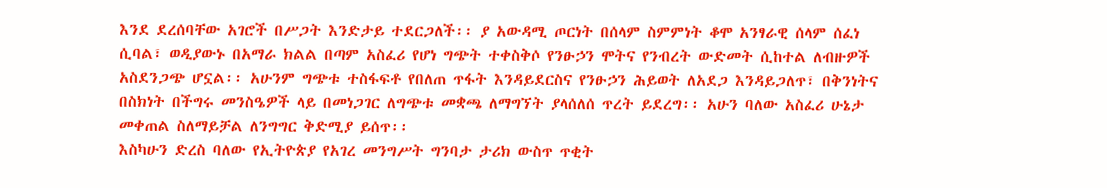እንደ ደረሰባቸው አገሮች በሥጋት እንድታይ ተደርጋለች፡፡ ያ አውዳሚ ጦርነት በሰላም ስምምነት ቆሞ አንፃራዊ ሰላም ሰፈነ ሲባል፣ ወዲያውኑ በአማራ ክልል በጣም አስፈሪ የሆነ ግጭት ተቀስቅሶ የንፁኃን ሞትና የንብረት ውድመት ሲከተል ለብዙዎች አስደንጋጭ ሆኗል፡፡ አሁንም ግጭቱ ተስፋፍቶ የበለጠ ጥፋት እንዳይደርስና የንፁኃን ሕይወት ለአደጋ እንዳይጋለጥ፣ በቅንነትና በስክነት በችግሩ መንስዔዎች ላይ በመነጋገር ለግጭቱ መቋጫ ለማግኘት ያላሰለሰ ጥረት ይደረግ፡፡ አሁን ባለው አስፈሪ ሁኔታ መቀጠል ስለማይቻል ለንግግር ቅድሚያ ይሰጥ፡፡
እስካሁን ድረስ ባለው የኢትዮጵያ የአገረ መንግሥት ግንባታ ታሪክ ውስጥ ጥቂት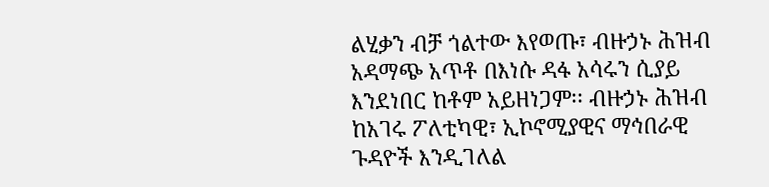ልሂቃን ብቻ ጎልተው እየወጡ፣ ብዙኃኑ ሕዝብ አዳማጭ አጥቶ በእነሱ ዳፋ አሳሩን ሲያይ እንደነበር ከቶም አይዘነጋም፡፡ ብዙኃኑ ሕዝብ ከአገሩ ፖለቲካዊ፣ ኢኮኖሚያዊና ማኅበራዊ ጉዳዮች እንዲገለል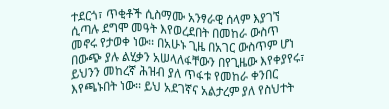ተደርጎ፣ ጥቂቶች ሲስማሙ አንፃራዊ ሰላም እያገኘ ሲጣሉ ደግሞ መዓት እየወረደበት በመከራ ውስጥ መኖሩ የታወቀ ነው፡፡ በአሁኑ ጊዜ በአገር ውስጥም ሆነ በውጭ ያሉ ልሂቃን አሠላለፋቸውን በየጊዜው እየቀያየሩ፣ ይህንን መከረኛ ሕዝብ ያለ ጥፋቱ የመከራ ቀንበር እየጫኑበት ነው፡፡ ይህ አደገኛና አልታረም ያለ የስህተት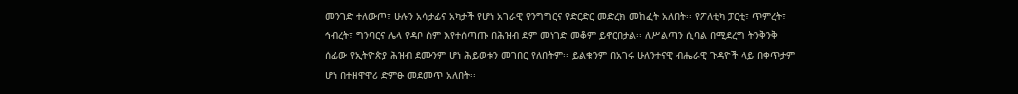መንገድ ተለውጦ፣ ሁሉን አሳታፊና አካታች የሆነ አገራዊ የንግግርና የድርድር መድረክ መከፈት አለበት፡፡ የፖለቲካ ፓርቲ፣ ጥምረት፣ ኅብረት፣ ግንባርና ሌላ የዳቦ ስም እየተሰጣጡ በሕዝብ ደም መነገድ መቆም ይኖርበታል፡፡ ለሥልጣን ሲባል በሚደረግ ትንቅንቅ ሰፊው የኢትዮጵያ ሕዝብ ደሙንም ሆነ ሕይወቱን መገበር የለበትም፡፡ ይልቁንም በአገሩ ሁለንተናዊ ብሔራዊ ጉዳዮች ላይ በቀጥታም ሆነ በተዘዋዋሪ ድምፁ መደመጥ አለበት፡፡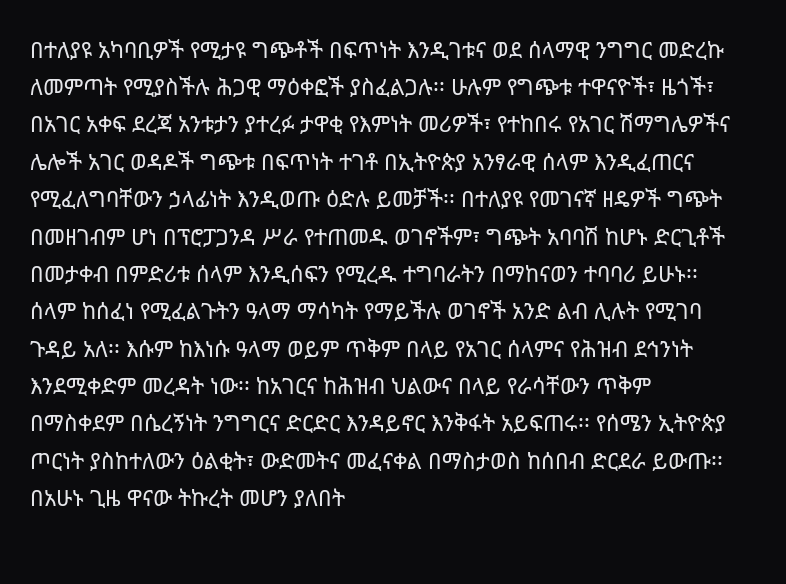በተለያዩ አካባቢዎች የሚታዩ ግጭቶች በፍጥነት እንዲገቱና ወደ ሰላማዊ ንግግር መድረኩ ለመምጣት የሚያስችሉ ሕጋዊ ማዕቀፎች ያስፈልጋሉ፡፡ ሁሉም የግጭቱ ተዋናዮች፣ ዜጎች፣ በአገር አቀፍ ደረጃ አንቱታን ያተረፉ ታዋቂ የእምነት መሪዎች፣ የተከበሩ የአገር ሽማግሌዎችና ሌሎች አገር ወዳዶች ግጭቱ በፍጥነት ተገቶ በኢትዮጵያ አንፃራዊ ሰላም እንዲፈጠርና የሚፈለግባቸውን ኃላፊነት እንዲወጡ ዕድሉ ይመቻች፡፡ በተለያዩ የመገናኛ ዘዴዎች ግጭት በመዘገብም ሆነ በፕሮፓጋንዳ ሥራ የተጠመዱ ወገኖችም፣ ግጭት አባባሽ ከሆኑ ድርጊቶች በመታቀብ በምድሪቱ ሰላም እንዲሰፍን የሚረዱ ተግባራትን በማከናወን ተባባሪ ይሁኑ፡፡ ሰላም ከሰፈነ የሚፈልጉትን ዓላማ ማሳካት የማይችሉ ወገኖች አንድ ልብ ሊሉት የሚገባ ጉዳይ አለ፡፡ እሱም ከእነሱ ዓላማ ወይም ጥቅም በላይ የአገር ሰላምና የሕዝብ ደኅንነት እንደሚቀድም መረዳት ነው፡፡ ከአገርና ከሕዝብ ህልውና በላይ የራሳቸውን ጥቅም በማስቀደም በሴረኝነት ንግግርና ድርድር እንዳይኖር እንቅፋት አይፍጠሩ፡፡ የሰሜን ኢትዮጵያ ጦርነት ያስከተለውን ዕልቂት፣ ውድመትና መፈናቀል በማስታወስ ከሰበብ ድርደራ ይውጡ፡፡ በአሁኑ ጊዜ ዋናው ትኩረት መሆን ያለበት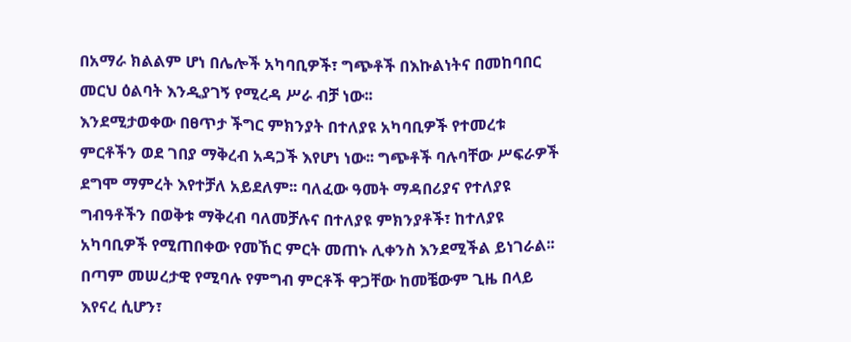በአማራ ክልልም ሆነ በሌሎች አካባቢዎች፣ ግጭቶች በእኩልነትና በመከባበር መርህ ዕልባት እንዲያገኝ የሚረዳ ሥራ ብቻ ነው፡፡
እንደሚታወቀው በፀጥታ ችግር ምክንያት በተለያዩ አካባቢዎች የተመረቱ ምርቶችን ወደ ገበያ ማቅረብ አዳጋች እየሆነ ነው፡፡ ግጭቶች ባሉባቸው ሥፍራዎች ደግሞ ማምረት እየተቻለ አይደለም፡፡ ባለፈው ዓመት ማዳበሪያና የተለያዩ ግብዓቶችን በወቅቱ ማቅረብ ባለመቻሉና በተለያዩ ምክንያቶች፣ ከተለያዩ አካባቢዎች የሚጠበቀው የመኸር ምርት መጠኑ ሊቀንስ እንደሚችል ይነገራል፡፡ በጣም መሠረታዊ የሚባሉ የምግብ ምርቶች ዋጋቸው ከመቼውም ጊዜ በላይ እየናረ ሲሆን፣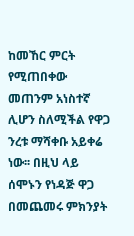ከመኸር ምርት የሚጠበቀው መጠንም አነስተኛ ሊሆን ስለሚችል የዋጋ ንረቱ ማሻቀቡ አይቀሬ ነው፡፡ በዚህ ላይ ሰሞኑን የነዳጅ ዋጋ በመጨመሩ ምክንያት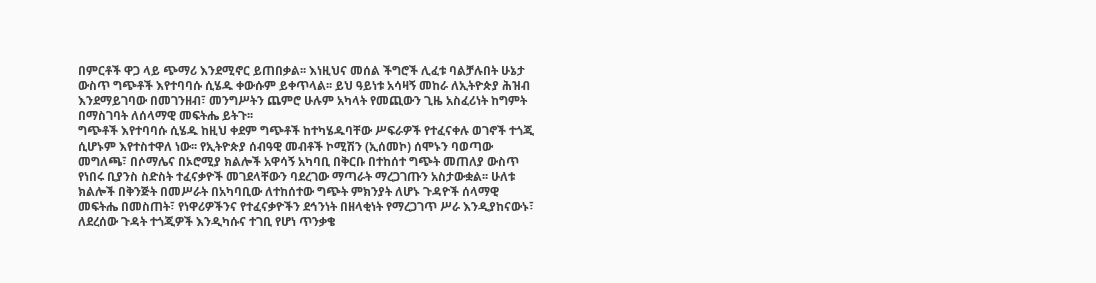በምርቶች ዋጋ ላይ ጭማሪ እንደሚኖር ይጠበቃል፡፡ እነዚህና መሰል ችግሮች ሊፈቱ ባልቻሉበት ሁኔታ ውስጥ ግጭቶች እየተባባሱ ሲሄዱ ቀውሱም ይቀጥላል፡፡ ይህ ዓይነቱ አሳዛኝ መከራ ለኢትዮጵያ ሕዝብ እንደማይገባው በመገንዘብ፣ መንግሥትን ጨምሮ ሁሉም አካላት የመጪውን ጊዜ አስፈሪነት ከግምት በማስገባት ለሰላማዊ መፍትሔ ይትጉ፡፡
ግጭቶች እየተባባሱ ሲሄዱ ከዚህ ቀደም ግጭቶች ከተካሄዱባቸው ሥፍራዎች የተፈናቀሉ ወገኖች ተጎጂ ሲሆኑም እየተስተዋለ ነው፡፡ የኢትዮጵያ ሰብዓዊ መብቶች ኮሚሽን (ኢሰመኮ) ሰሞኑን ባወጣው መግለጫ፣ በሶማሌና በኦሮሚያ ክልሎች አዋሳኝ አካባቢ በቅርቡ በተከሰተ ግጭት መጠለያ ውስጥ የነበሩ ቢያንስ ስድስት ተፈናቃዮች መገደላቸውን ባደረገው ማጣራት ማረጋገጡን አስታውቋል፡፡ ሁለቱ ክልሎች በቅንጅት በመሥራት በአካባቢው ለተከሰተው ግጭት ምክንያት ለሆኑ ጉዳዮች ሰላማዊ መፍትሔ በመስጠት፣ የነዋሪዎችንና የተፈናቃዮችን ደኅንነት በዘላቂነት የማረጋገጥ ሥራ እንዲያከናውኑ፣ ለደረሰው ጉዳት ተጎጂዎች እንዲካሱና ተገቢ የሆነ ጥንቃቄ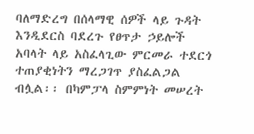ባለማድረግ በሰላማዊ ሰዎች ላይ ጉዳት እንዲደርስ ባደረጉ የፀጥታ ኃይሎች አባላት ላይ አስፈላጊው ምርመራ ተደርጎ ተጠያቂነትን ማረጋገጥ ያስፈልጋል ብሏል፡፡ በካምፓላ ስምምነት መሠረት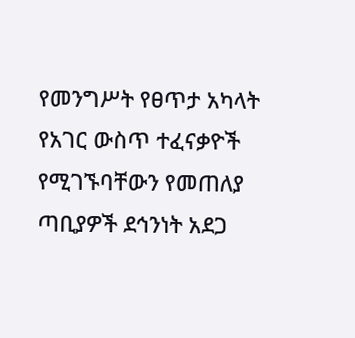የመንግሥት የፀጥታ አካላት የአገር ውስጥ ተፈናቃዮች የሚገኙባቸውን የመጠለያ ጣቢያዎች ደኅንነት አደጋ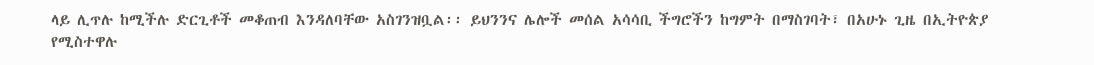ላይ ሊጥሉ ከሚችሉ ድርጊቶች መቆጠብ እንዳለባቸው አስገንዝቧል፡፡ ይህንንና ሌሎች መሰል አሳሳቢ ችግሮችን ከግምት በማስገባት፣ በአሁኑ ጊዜ በኢትዮጵያ የሚስተዋሉ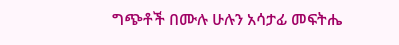ግጭቶች በሙሉ ሁሉን አሳታፊ መፍትሔ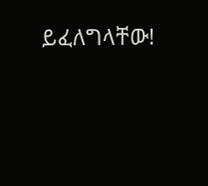ይፈለግላቸው!